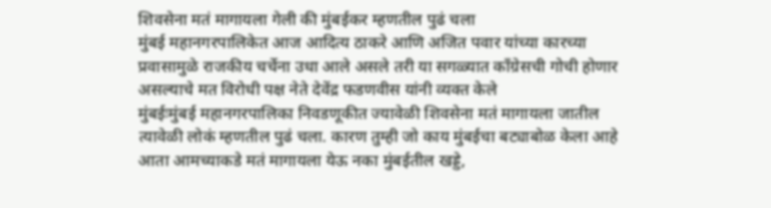शिवसेना मतं मागायला गेली की मुंबईकर म्हणतील पुढं चला
मुंबई महानगरपालिकेत आज आदित्य ठाकरे आणि अजित पवार यांच्या कारच्या प्रवासामुळे राजकीय चर्चेना उधा आले असले तरी या सगळ्यात काँग्रेसची गोची होणार असल्याचे मत विरोधी पक्ष नेते देवेंद्र फडणवीस यांनी व्यक्त केले
मुंबईःमुंबई महानगरपालिका निवडणूकीत ज्यावेळी शिवसेना मतं मागायला जातील त्यावेळी लोकं म्हणतील पुढं चला. कारण तुम्ही जो काय मुंबईचा बट्याबोळ केला आहे आता आमच्याकडे मतं मागायला येऊ नका मुंबईतील खड्डे,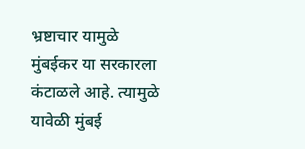भ्रष्टाचार यामुळे मुंबईकर या सरकारला कंटाळले आहे. त्यामुळे यावेळी मुंबई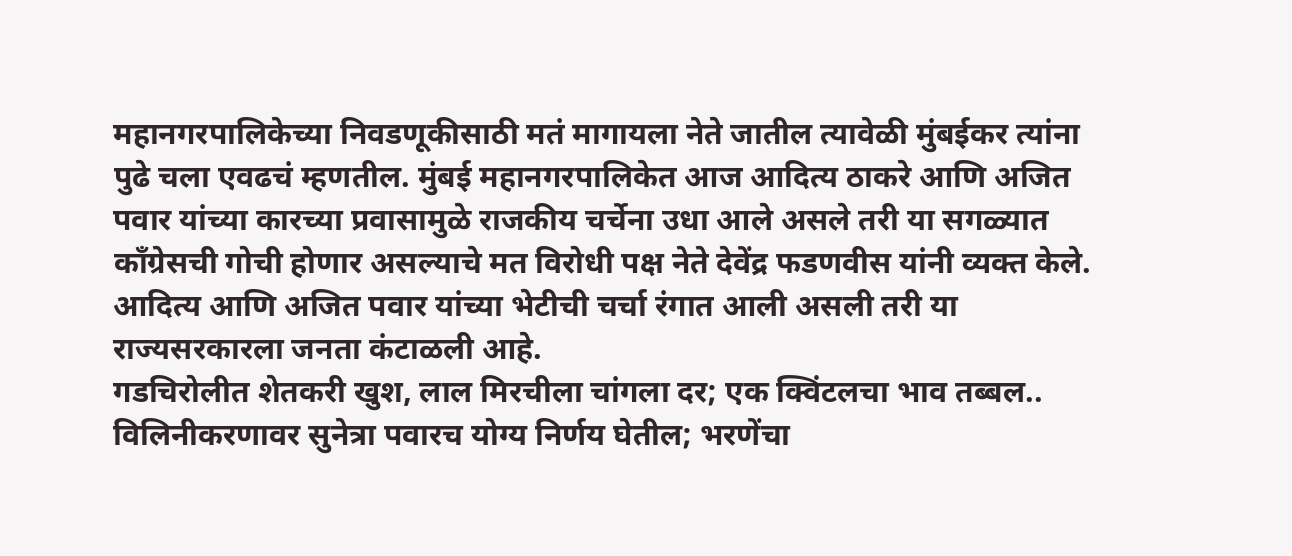महानगरपालिकेच्या निवडणूकीसाठी मतं मागायला नेते जातील त्यावेळी मुंबईकर त्यांना पुढे चला एवढचं म्हणतील. मुंबई महानगरपालिकेत आज आदित्य ठाकरे आणि अजित पवार यांच्या कारच्या प्रवासामुळे राजकीय चर्चेना उधा आले असले तरी या सगळ्यात काँग्रेसची गोची होणार असल्याचे मत विरोधी पक्ष नेते देवेंद्र फडणवीस यांनी व्यक्त केले. आदित्य आणि अजित पवार यांच्या भेटीची चर्चा रंगात आली असली तरी या राज्यसरकारला जनता कंटाळली आहे.
गडचिरोलीत शेतकरी खुश, लाल मिरचीला चांगला दर; एक क्विंटलचा भाव तब्बल..
विलिनीकरणावर सुनेत्रा पवारच योग्य निर्णय घेतील; भरणेंचा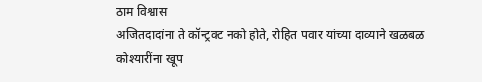ठाम विश्वास
अजितदादांना ते कॉन्ट्रक्ट नको होते, रोहित पवार यांच्या दाव्याने खळबळ
कोश्यारींना खूप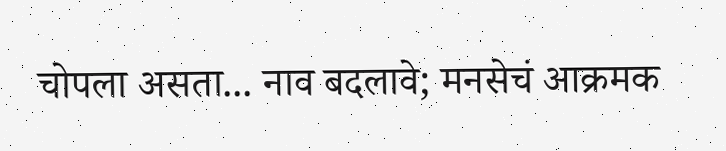चोपला असता... नाव बदलावे; मनसेचं आक्रमक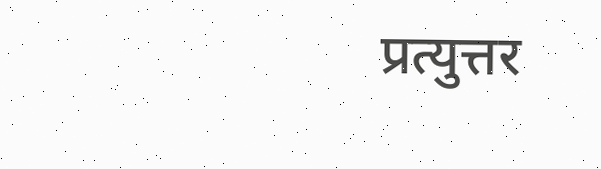प्रत्युत्तर